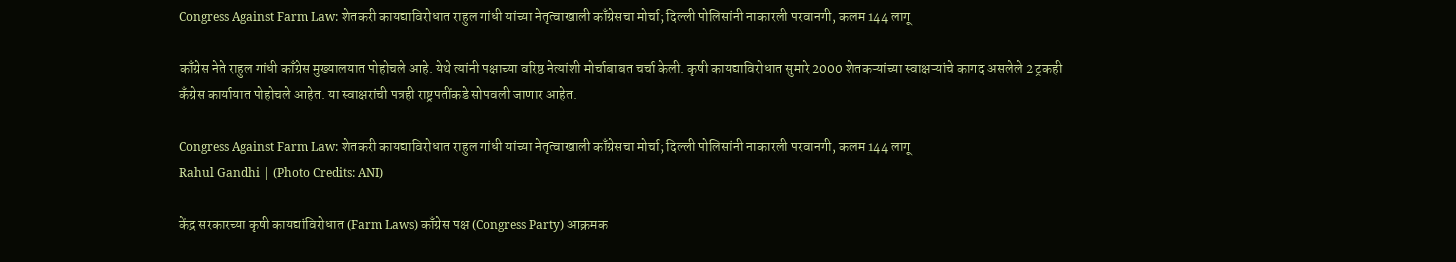Congress Against Farm Law: शेतकरी कायद्याविरोधात राहुल गांधी यांच्या नेतृत्वाखाली काँग्रेसचा मोर्चा; दिल्ली पोलिसांनी नाकारली परवानगी, कलम 144 लागू

काँग्रेस नेते राहुल गांधी काँग्रेस मुख्यालयात पोहोचले आहे. येथे त्यांनी पक्षाच्या वरिष्ठ नेत्यांशी मोर्चाबाबत चर्चा केली. कृषी कायद्याविरोधात सुमारे 2000 शेतकऱ्यांच्या स्वाक्षऱ्यांचे कागद असलेले 2 ट्रकही कँग्रेस कार्यायात पोहोचले आहेत. या स्वाक्षरांची पत्रही राष्ट्रपतींकडे सोपवली जाणार आहेत.

Congress Against Farm Law: शेतकरी कायद्याविरोधात राहुल गांधी यांच्या नेतृत्वाखाली काँग्रेसचा मोर्चा; दिल्ली पोलिसांनी नाकारली परवानगी, कलम 144 लागू
Rahul Gandhi | (Photo Credits: ANI)

केंद्र सरकारच्या कृषी कायद्यांविरोधात (Farm Laws) काँग्रेस पक्ष (Congress Party) आक्रमक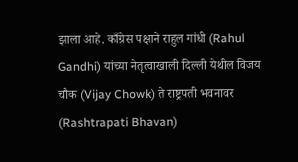झाला आहे. काँग्रेस पक्षाने राहुल गांधी (Rahul Gandhi) यांच्या नेतृत्वाखाली दिल्ली येथील विजय चौक (Vijay Chowk) ते राष्ट्रपती भवनावर (Rashtrapati Bhavan)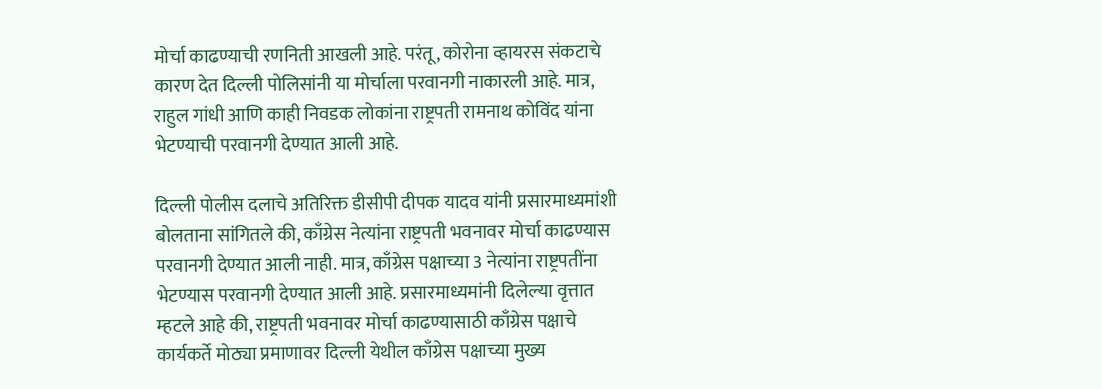मोर्चा काढण्याची रणनिती आखली आहे. परंतू, कोरोना व्हायरस संकटाचे कारण देत दिल्ली पोलिसांनी या मोर्चाला परवानगी नाकारली आहे. मात्र, राहुल गांधी आणि काही निवडक लोकांना राष्ट्रपती रामनाथ कोविंद यांना भेटण्याची परवानगी देण्यात आली आहे.

दिल्ली पोलीस दलाचे अतिरिक्त डीसीपी दीपक यादव यांनी प्रसारमाध्यमांशी बोलताना सांगितले की, काँग्रेस नेत्यांना राष्ट्रपती भवनावर मोर्चा काढण्यास परवानगी देण्यात आली नाही. मात्र, काँग्रेस पक्षाच्या 3 नेत्यांना राष्ट्रपतींना भेटण्यास परवानगी देण्यात आली आहे. प्रसारमाध्यमांनी दिलेल्या वृत्तात म्हटले आहे की, राष्ट्रपती भवनावर मोर्चा काढण्यासाठी काँग्रेस पक्षाचे कार्यकर्ते मोठ्या प्रमाणावर दिल्ली येथील काँग्रेस पक्षाच्या मुख्य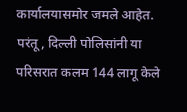कार्यालयासमोर जमले आहेत. परंतू, दिल्ली पोलिसांनी या परिसरात कलम 144 लागू केले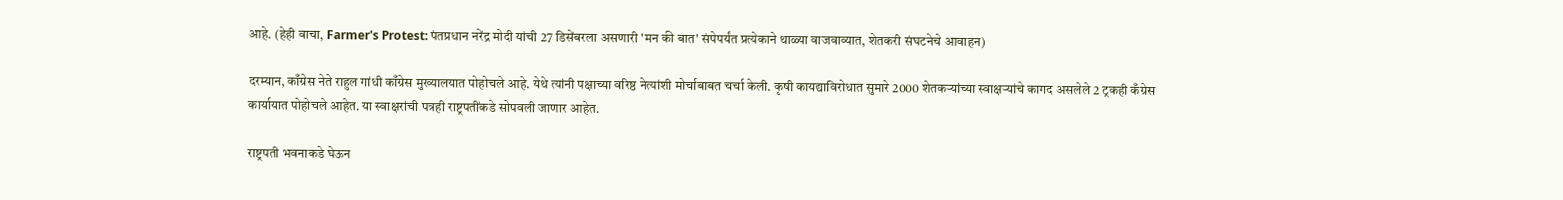आहे. (हेही वाचा, Farmer's Protest: पंतप्रधान नरेंद्र मोदी यांची 27 डिसेंबरला असणारी 'मन की बात' संपेपर्यंत प्रत्येकाने थाळ्या वाजवाव्यात, शेतकरी संघटनेचे आवाहन)

दरम्यान, काँग्रेस नेते राहुल गांधी काँग्रेस मुख्यालयात पोहोचले आहे. येथे त्यांनी पक्षाच्या वरिष्ठ नेत्यांशी मोर्चाबाबत चर्चा केली. कृषी कायद्याविरोधात सुमारे 2000 शेतकऱ्यांच्या स्वाक्षऱ्यांचे कागद असलेले 2 ट्रकही कँग्रेस कार्यायात पोहोचले आहेत. या स्वाक्षरांची पत्रही राष्ट्रपतींकडे सोपवली जाणार आहेत.

राष्ट्रपती भवनाकडे घेऊन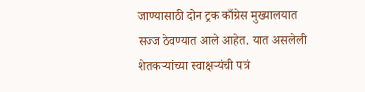जाण्यासाठी दोन ट्रक काँग्रेस मुख्यालयात सज्ज ठेवण्यात आले आहेत. यात असलेली शेतकऱ्यांच्या स्वाक्षऱ्यंची पत्रं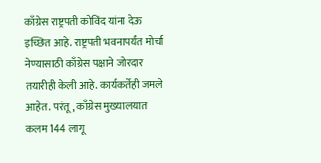काँग्रेस राष्ट्रपती कोविंद यांना देऊ इच्छित आहे. राष्ट्रपती भवनापर्यंत मोर्चा नेण्यासाठी काँग्रेस पक्षाने जोरदार तयारीही केली आहे. कार्यकर्तेही जमले आहेत. परंतू, काँग्रेस मुख्यालयात कलम 144 लागू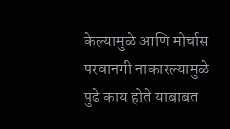केल्यामुळे आणि मोर्चास परवानगी नाकारल्यामुळे पुढे काय होते याबाबत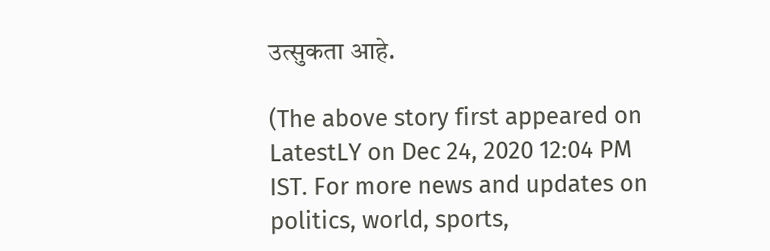उत्सुकता आहे.

(The above story first appeared on LatestLY on Dec 24, 2020 12:04 PM IST. For more news and updates on politics, world, sports,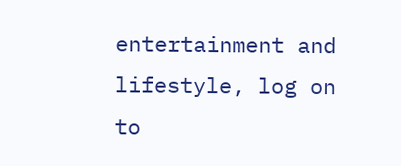entertainment and lifestyle, log on to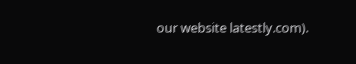our website latestly.com).